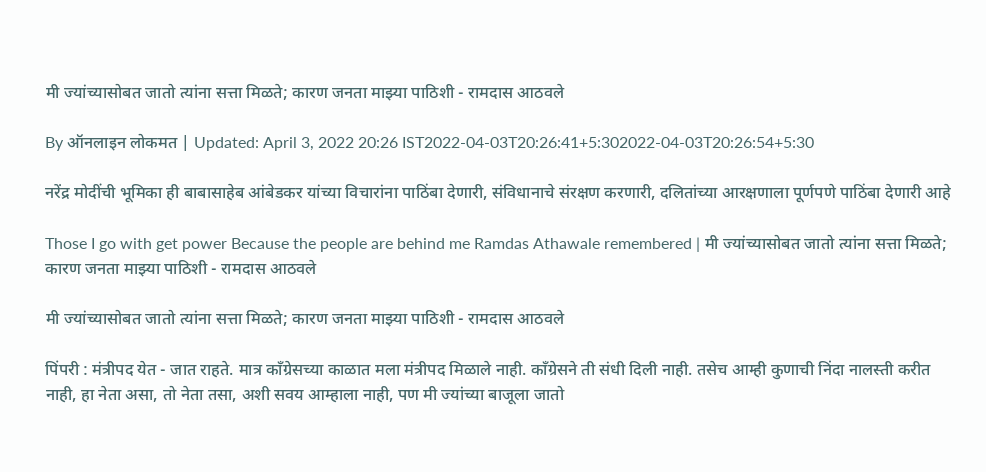मी ज्यांच्यासोबत जातो त्यांना सत्ता मिळते; कारण जनता माझ्या पाठिशी - रामदास आठवले

By ऑनलाइन लोकमत | Updated: April 3, 2022 20:26 IST2022-04-03T20:26:41+5:302022-04-03T20:26:54+5:30

नरेंद्र मोदींची भूमिका ही बाबासाहेब आंबेडकर यांच्या विचारांना पाठिंबा देणारी, संविधानाचे संरक्षण करणारी, दलितांच्या आरक्षणाला पूर्णपणे पाठिंबा देणारी आहे

Those I go with get power Because the people are behind me Ramdas Athawale remembered | मी ज्यांच्यासोबत जातो त्यांना सत्ता मिळते; कारण जनता माझ्या पाठिशी - रामदास आठवले

मी ज्यांच्यासोबत जातो त्यांना सत्ता मिळते; कारण जनता माझ्या पाठिशी - रामदास आठवले

पिंपरी : मंत्रीपद येत - जात राहते. मात्र कॉंग्रेसच्या काळात मला मंत्रीपद मिळाले नाही. कॉंग्रेसने ती संधी दिली नाही. तसेच आम्ही कुणाची निंदा नालस्ती करीत नाही, हा नेता असा, तो नेता तसा, अशी सवय आम्हाला नाही, पण मी ज्यांच्या बाजूला जातो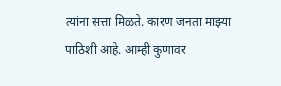त्यांना सत्ता मिळते. कारण जनता माझ्या पाठिशी आहे. आम्ही कुणावर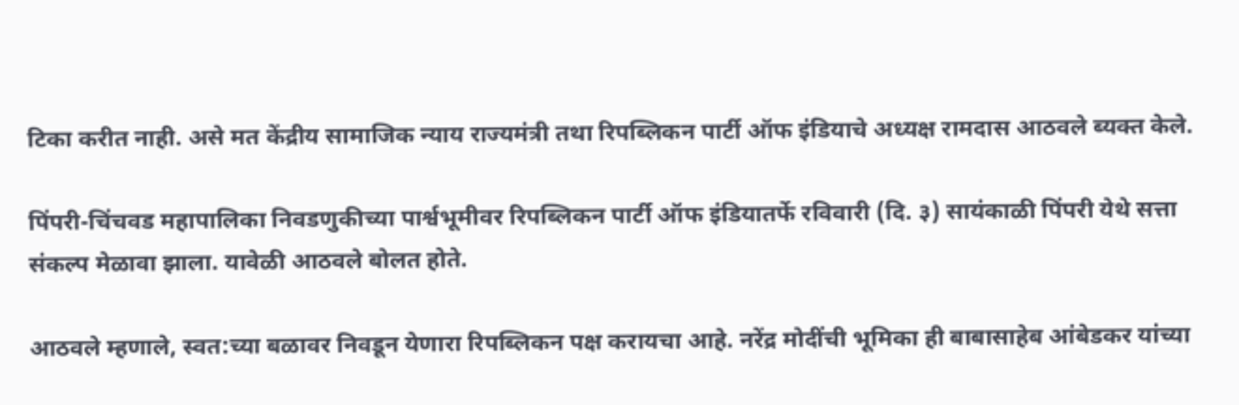टिका करीत नाही. असे मत केंद्रीय सामाजिक न्याय राज्यमंत्री तथा रिपब्लिकन पार्टी ऑफ इंडियाचे अध्यक्ष रामदास आठवले ब्यक्त केले.

पिंपरी-चिंचवड महापालिका निवडणुकीच्या पार्श्वभूमीवर रिपब्लिकन पार्टी ऑफ इंडियातर्फे रविवारी (दि. ३) सायंकाळी पिंपरी येथे सत्ता संकल्प मेळावा झाला. यावेळी आठवले बोलत होते.

आठवले म्हणाले, स्वत:च्या बळावर निवडून येणारा रिपब्लिकन पक्ष करायचा आहे. नरेंद्र मोदींची भूमिका ही बाबासाहेब आंबेडकर यांच्या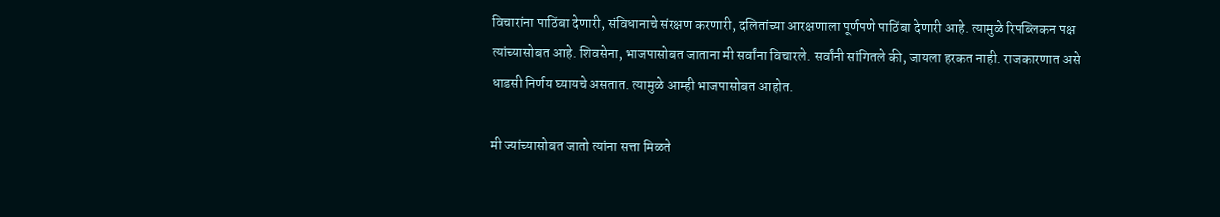विचारांना पाठिंबा देणारी, संविधानाचे संरक्षण करणारी, दलितांच्या आरक्षणाला पूर्णपणे पाठिंबा देणारी आहे. त्यामुळे रिपब्लिकन पक्ष त्यांच्यासोबत आहे. शिवसेना, भाजपासोबत जाताना मी सर्वांना विचारले. सर्वांनी सांगितले की, जायला हरकत नाही. राजकारणात असे धाडसी निर्णय घ्यायचे असतात. त्यामुळे आम्ही भाजपासोबत आहोत.

मी ज्यांच्यासोबत जातो त्यांना सत्ता मिळते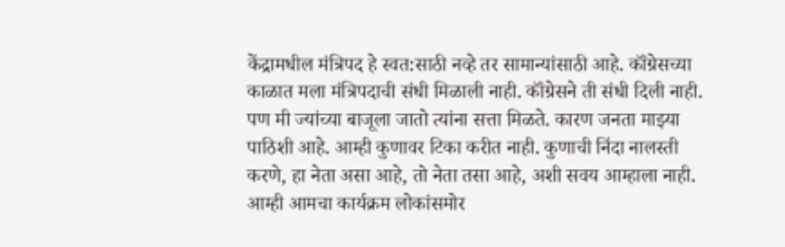केंद्रामधील मंत्रिपद हे स्वत:साठी नव्हे तर सामान्यांसाठी आहे. कॉंग्रेसच्या काळात मला मंत्रिपदाची संधी मिळाली नाही. कॉंग्रेसने ती संधी दिली नाही. पण मी ज्यांच्या बाजूला जातो त्यांना सत्ता मिळते. कारण जनता माझ्या पाठिशी आहे. आम्ही कुणावर टिका करीत नाही. कुणाची निंदा नालस्ती करणे, हा नेता असा आहे, तो नेता तसा आहे, अशी सवय आम्हाला नाही. आम्ही आमचा कार्यक्रम लोकांसमोर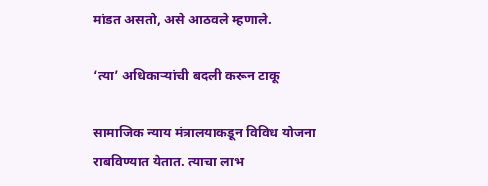मांडत असतो, असे आठवले म्हणाले.

‘त्या’ अधिकाऱ्यांची बदली करून टाकू

सामाजिक न्याय मंत्रालयाकडून विविध योजना राबविण्यात येतात. त्याचा लाभ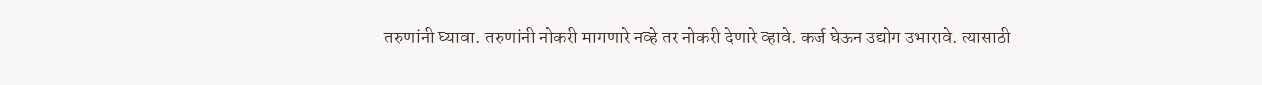तरुणांनी घ्यावा. तरुणांनी नोकरी मागणारे नव्हे तर नोकरी देणारे व्हावे. कर्ज घेऊन उद्योग उभारावे. त्यासाठी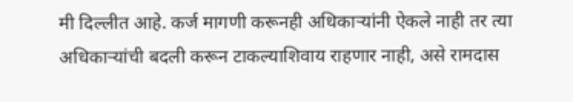मी दिल्लीत आहे. कर्ज मागणी करूनही अधिकाऱ्यांनी ऐकले नाही तर त्या अधिकाऱ्यांची बदली करून टाकल्याशिवाय राहणार नाही, असे रामदास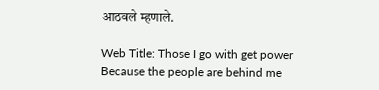आठवले म्हणाले.

Web Title: Those I go with get power Because the people are behind me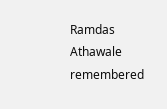Ramdas Athawale remembered